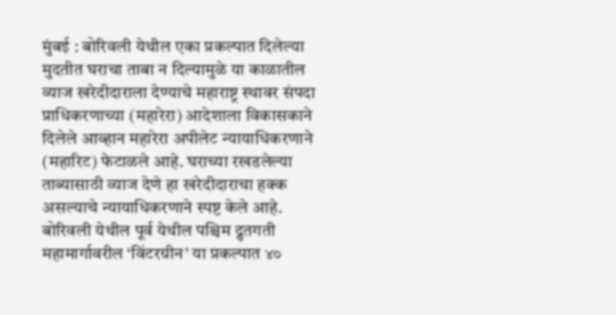मुंबई : बोरिवली येथील एका प्रकल्पात दिलेल्या मुदतीत घराचा ताबा न दिल्यामुळे या काळातील व्याज खरेदीदाराला देण्याचे महाराष्ट्र स्थावर संपदा प्राधिकरणाच्या (महारेरा) आदेशाला विकासकाने दिलेले आव्हान महारेरा अपीलेट न्यायाधिकरणाने (महारिट) फेटाळले आहे. घराच्या रखडलेल्या ताब्यासाठी व्याज देणे हा खरेदीदाराचा हक्क असल्याचे न्यायाधिकरणाने स्पष्ट केले आहे.
बोरिवली येथील पूर्व येथील पश्चिम द्रुतगती महामार्गावरील ‘विंटरग्रीन’ या प्रकल्पात ४०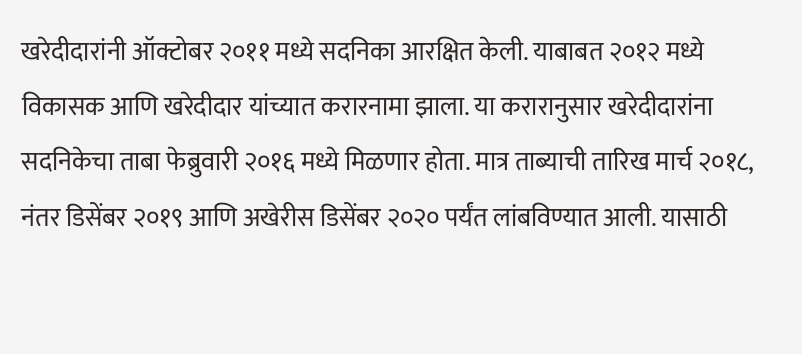खरेदीदारांनी ऑक्टोबर २०११ मध्ये सदनिका आरक्षित केली. याबाबत २०१२ मध्ये विकासक आणि खरेदीदार यांच्यात करारनामा झाला. या करारानुसार खरेदीदारांना सदनिकेचा ताबा फेब्रुवारी २०१६ मध्ये मिळणार होता. मात्र ताब्याची तारिख मार्च २०१८, नंतर डिसेंबर २०१९ आणि अखेरीस डिसेंबर २०२० पर्यंत लांबविण्यात आली. यासाठी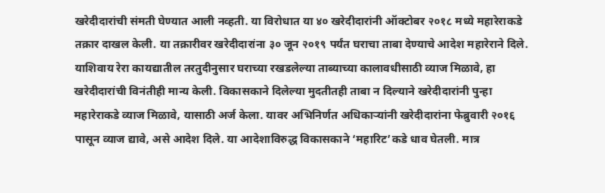खरेदीदारांची संमती घेण्यात आली नव्हती. या विरोधात या ४० खरेदीदारांनी ऑक्टोबर २०१८ मध्ये महारेराकडे तक्रार दाखल केली. या तक्रारीवर खरेदीदारांना ३० जून २०१९ पर्यंत घराचा ताबा देण्याचे आदेश महारेराने दिले.
याशिवाय रेरा कायद्यातील तरतुदीनुसार घराच्या रखडलेल्या ताब्याच्या कालावधीसाठी व्याज मिळावे, हा खरेदीदारांची विनंतीही मान्य केली. विकासकाने दिलेल्या मुदतीतही ताबा न दिल्याने खरेदीदारांनी पुन्हा महारेराकडे व्याज मिळावे, यासाठी अर्ज केला. यावर अभिनिर्णत अधिकाऱ्यांनी खरेदीदारांना फेब्रुवारी २०१६ पासून व्याज द्यावे, असे आदेश दिले. या आदेशाविरुद्ध विकासकाने ‘महारिट’कडे धाव घेतली. मात्र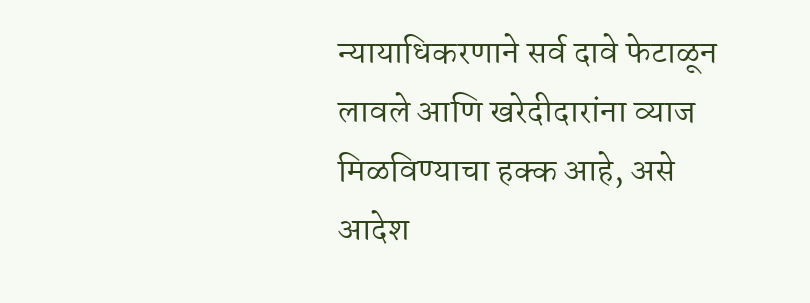न्यायाधिकरणाने सर्व दावे फेटाळून लावले आणि खरेदीदारांना व्याज मिळविण्याचा हक्क आहे, असे आदेश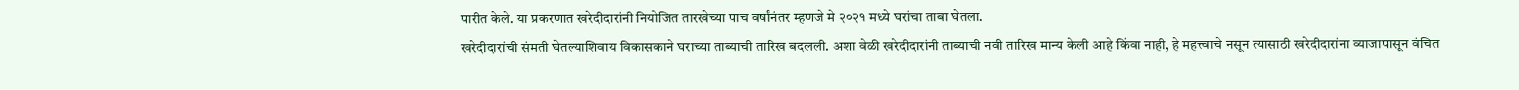पारीत केले. या प्रकरणात खरेदीदारांनी नियोजित तारखेच्या पाच वर्षांनंतर म्हणजे मे २०२१ मध्ये घरांचा ताबा घेतला.
खरेदीदारांची संमती घेतल्याशिवाय विकासकाने घराच्या ताब्याची तारिख बदलली. अशा वेळी खरेदीदारांनी ताब्याची नवी तारिख मान्य केली आहे किंवा नाही, हे महत्त्वाचे नसून त्यासाठी खरेदीदारांना व्याजापासून वंचित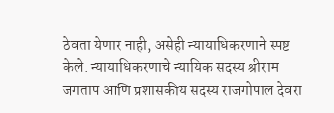ठेवता येणार नाही, असेही न्यायाधिकरणाने स्पष्ट केले. न्यायाधिकरणाचे न्यायिक सदस्य श्रीराम जगताप आणि प्रशासकीय सदस्य राजगोपाल देवरा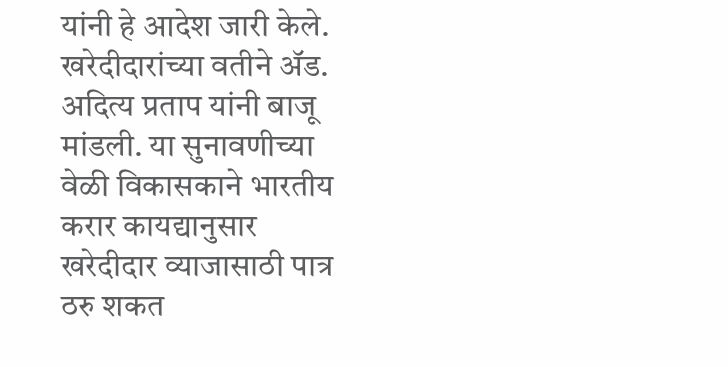यांनी हे आदेश जारी केले. खरेदीदारांच्या वतीने ॲड. अदित्य प्रताप यांनी बाजू मांडली. या सुनावणीच्या वेळी विकासकाने भारतीय करार कायद्यानुसार खरेदीदार व्याजासाठी पात्र ठरु शकत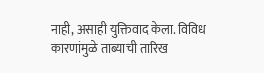नाही, असाही युक्तिवाद केला. विविध कारणांमुळे ताब्याची तारिख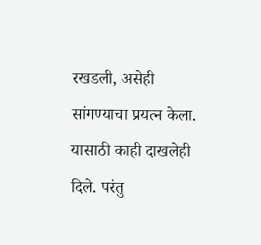रखडली, असेही सांगण्याचा प्रयत्न केला. यासाठी काही दाखलेही दिले. परंतु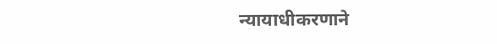न्यायाधीकरणाने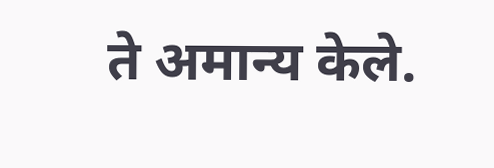ते अमान्य केले.